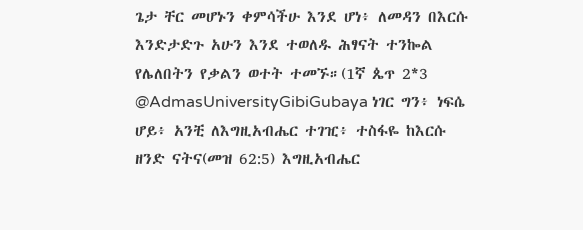ጌታ ቸር መሆኑን ቀምሳችሁ እንደ ሆነ፥ ለመዳን በእርሱ እንድታድጉ አሁን እንደ ተወለዱ ሕፃናት ተንኰል የሌለበትን የቃልን ወተት ተመኙ።(1ኛ ጴጥ 2*3 @AdmasUniversityGibiGubaya ነገር ግን፥ ነፍሴ ሆይ፥ አንቺ ለእግዚአብሔር ተገዢ፥ ተስፋዬ ከእርሱ ዘንድ ናትና(መዝ 62:5) እግዚአብሔር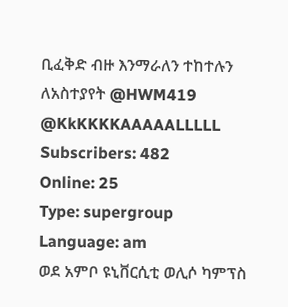ቢፈቅድ ብዙ እንማራለን ተከተሉን ለአስተያየት @HWM419 @KkKKKKAAAAALLLLL
Subscribers: 482
Online: 25
Type: supergroup
Language: am
ወደ አምቦ ዩኒቨርሲቲ ወሊሶ ካምፕስ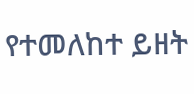የተመለከተ ይዘት